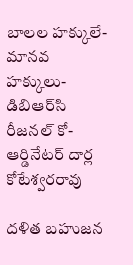బాలల హక్కులే- మానవ హక్కులు- డిబిఆర్‌సి రీజనల్ కో-ఆర్డినేటర్ దార్ల కోటేశ్వరరావు

దళిత బహుజన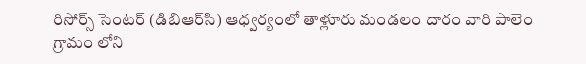రిసోర్స్ సెంటర్ (డిబిఆర్‌సి) ఆధ్వర్యంలో తాళ్లూరు మండలం దారం వారి పాలెం గ్రామం లోని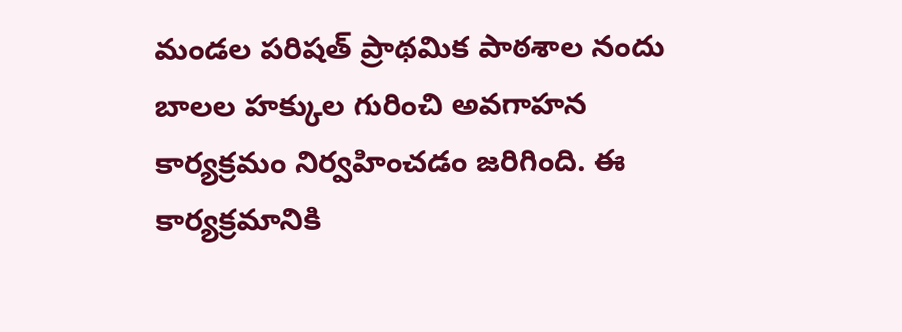మండల పరిషత్ ప్రాథమిక పాఠశాల నందు బాలల హక్కుల గురించి అవగాహన కార్యక్రమం నిర్వహించడం జరిగింది. ఈ కార్యక్రమానికి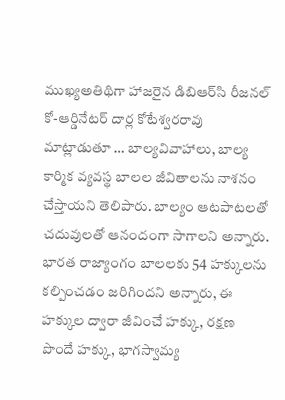ముఖ్యఅతిథిగా హాజరైన డిబిఆర్‌సి రీజనల్ కో-ఆర్డినేటర్ దార్ల కోటేశ్వరరావు మాట్లాడుతూ … బాల్యవివాహాలు, బాల్య కార్మిక వ్యవస్థ బాలల జీవితాలను నాశనం చేస్తాయని తెలిపారు. బాల్యం ఆటపాటలతో చదువులతో ఆనందంగా సాగాలని అన్నారు. భారత రాజ్యాంగం బాలలకు 54 హక్కులను కల్పించడం జరిగిందని అన్నారు, ఈ హక్కుల ద్వారా జీవించే హక్కు, రక్షణ పొందే హక్కు, భాగస్వామ్య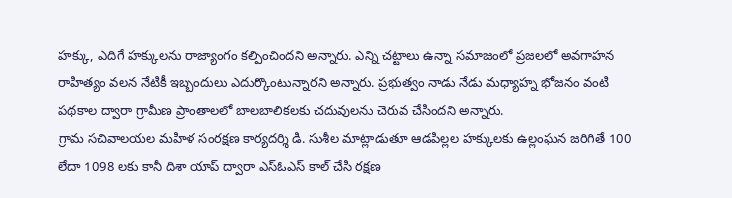హక్కు, ఎదిగే హక్కులను రాజ్యాంగం కల్పించిందని అన్నారు. ఎన్ని చట్టాలు ఉన్నా సమాజంలో ప్రజలలో అవగాహన రాహిత్యం వలన నేటికీ ఇబ్బందులు ఎదుర్కొంటున్నారని అన్నారు. ప్రభుత్వం నాడు నేడు మధ్యాహ్న భోజనం వంటి పథకాల ద్వారా గ్రామీణ ప్రాంతాలలో బాలబాలికలకు చదువులను చెరువ చేసిందని అన్నారు.
గ్రామ సచివాలయల మహిళ సంరక్షణ కార్యదర్శి డి. సుశీల మాట్లాడుతూ ఆడపిల్లల హక్కులకు ఉల్లంఘన జరిగితే 100 లేదా 1098 లకు కానీ దిశా యాప్ ద్వారా ఎస్ఓఎస్ కాల్ చేసి రక్షణ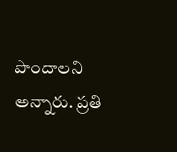పొందాలని అన్నారు. ప్రతి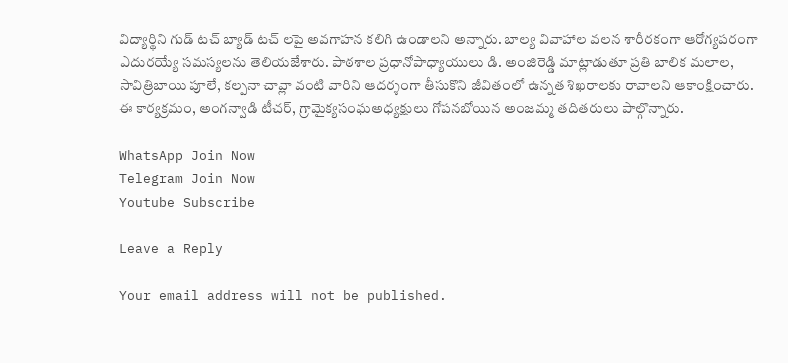విద్యార్థిని గుడ్ టచ్ బ్యాడ్ టచ్ లపై అవగాహన కలిగి ఉండాలని అన్నారు. బాల్య వివాహాల వలన శారీరకంగా ఆరోగ్యపరంగా ఎదురయ్యే సమస్యలను తెలియజేశారు. పాఠశాల ప్రధానోపాధ్యాయులు డి. అంజిరెడ్డి మాట్లాడుతూ ప్రతి బాలిక మలాల, సావిత్రిబాయి పూలే, కల్పనా చావ్లా వంటి వారిని ఆదర్శంగా తీసుకొని జీవితంలో ఉన్నత శిఖరాలకు రావాలని ఆకాంక్షించారు. ఈ కార్యక్రమం, అంగన్వాడి టీచర్, గ్రామైక్యసంఘఅధ్యక్షులు గోపనబోయిన అంజమ్మ తదితరులు పాల్గొన్నారు.

WhatsApp Join Now
Telegram Join Now
Youtube Subscribe

Leave a Reply

Your email address will not be published.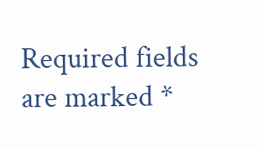Required fields are marked *